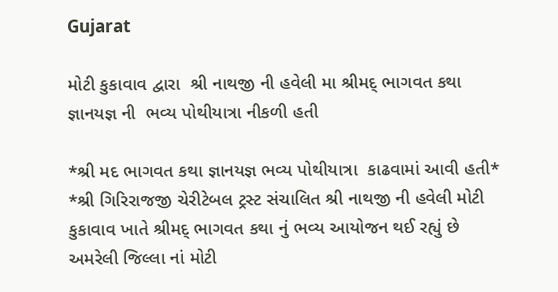Gujarat

મોટી કુકાવાવ દ્વારા  શ્રી નાથજી ની હવેલી મા શ્રીમદ્ ભાગવત કથા જ્ઞાનયજ્ઞ ની  ભવ્ય પોથીયાત્રા નીકળી હતી

*શ્રી મદ ભાગવત કથા જ્ઞાનયજ્ઞ ભવ્ય પોથીયાત્રા  કાઢવામાં આવી હતી*
*શ્રી ગિરિરાજજી ચેરીટેબલ ટ્રસ્ટ સંચાલિત શ્રી નાથજી ની હવેલી મોટી કુકાવાવ ખાતે શ્રીમદ્ ભાગવત કથા નું ભવ્ય આયોજન થઈ રહ્યું છે
અમરેલી જિલ્લા નાં મોટી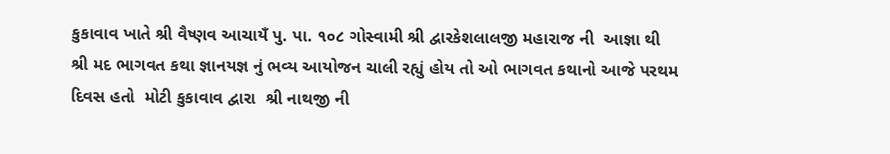કુકાવાવ ખાતે શ્રી વૈષ્ણવ આચાયઁ પુ. પા. ૧૦૮ ગોસ્વામી શ્રી દ્વારકેશલાલજી મહારાજ ની  આજ્ઞા થી શ્રી મદ ભાગવત કથા જ્ઞાનયજ્ઞ નું ભવ્ય આયોજન ચાલી રહ્યું હોય તો ઓ ભાગવત કથાનો આજે પરથમ દિવસ હતો  મોટી કુકાવાવ દ્વારા  શ્રી નાથજી ની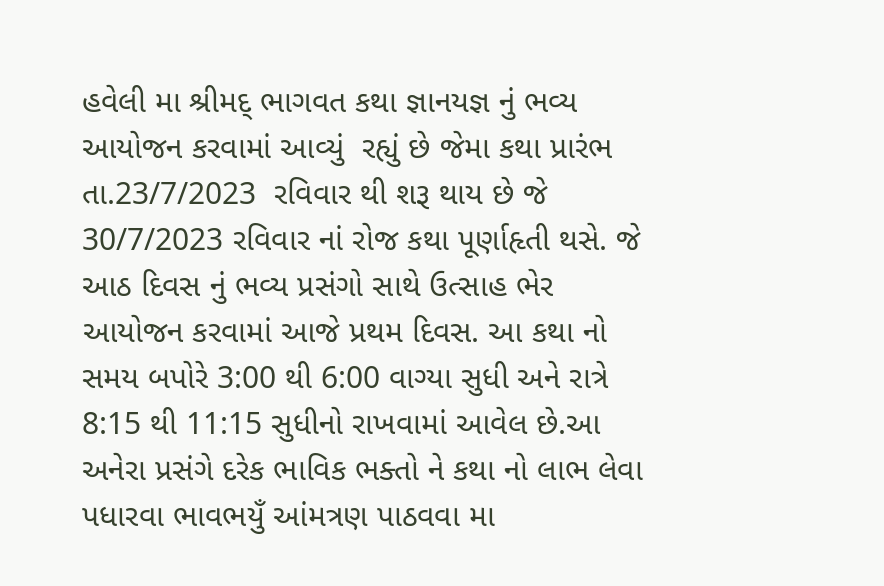હવેલી મા શ્રીમદ્ ભાગવત કથા જ્ઞાનયજ્ઞ નું ભવ્ય આયોજન કરવામાં આવ્યું  રહ્યું છે જેમા કથા પ્રારંભ તા.23/7/2023  રવિવાર થી શરૂ થાય છે જે 30/7/2023 રવિવાર નાં રોજ કથા પૂર્ણાહૃતી થસે. જે આઠ દિવસ નું ભવ્ય પ્રસંગો સાથે ઉત્સાહ ભેર આયોજન કરવામાં આજે પ્રથમ દિવસ. આ કથા નો સમય બપોરે 3:00 થી 6:00 વાગ્યા સુધી અને રાત્રે 8:15 થી 11:15 સુધીનો રાખવામાં આવેલ છે.આ અનેરા પ્રસંગે દરેક ભાવિક ભક્તો ને કથા નો લાભ લેવા પધારવા ભાવભયુઁ આંમત્રણ પાઠવવા મા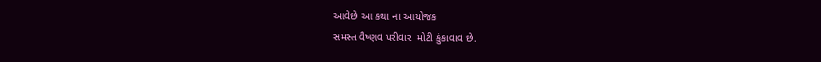આવેછે આ કથા ના આયોજક
સમસ્ત વૈષ્ણવ પરીવાર  મોટી કુંકાવાવ છે.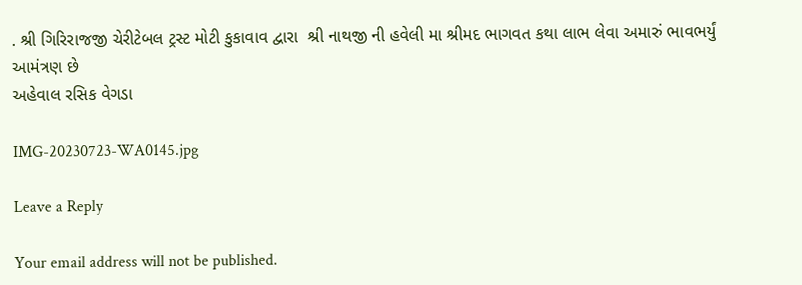. શ્રી ગિરિરાજજી ચેરીટેબલ ટ્રસ્ટ મોટી કુકાવાવ દ્વારા  શ્રી નાથજી ની હવેલી મા શ્રીમદ ભાગવત કથા લાભ લેવા અમારું ભાવભર્યું આમંત્રણ છે
અહેવાલ રસિક વેગડા

IMG-20230723-WA0145.jpg

Leave a Reply

Your email address will not be published.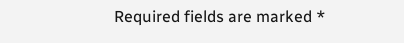Required fields are marked *